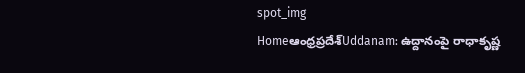spot_img
Homeఆంధ్రప్రదేశ్‌Uddanam: ఉద్దానంపై రాధాకృష్ణ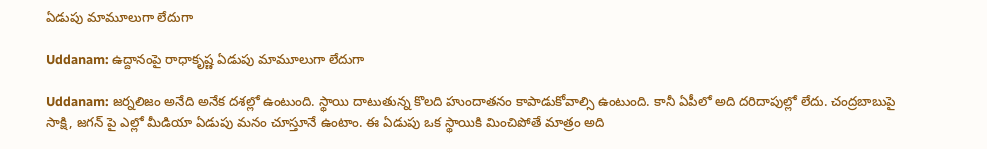ఏడుపు మామూలుగా లేదుగా

Uddanam: ఉద్దానంపై రాధాకృష్ణ ఏడుపు మామూలుగా లేదుగా

Uddanam: జర్నలిజం అనేది అనేక దశల్లో ఉంటుంది. స్థాయి దాటుతున్న కొలది హుందాతనం కాపాడుకోవాల్సి ఉంటుంది. కానీ ఏపీలో అది దరిదాపుల్లో లేదు. చంద్రబాబుపై సాక్షి, జగన్ పై ఎల్లో మీడియా ఏడుపు మనం చూస్తూనే ఉంటాం. ఈ ఏడుపు ఒక స్థాయికి మించిపోతే మాత్రం అది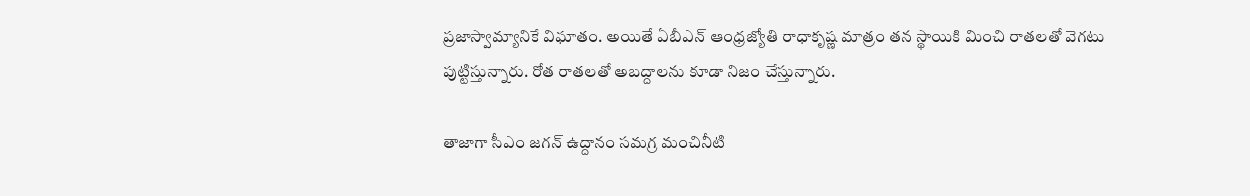ప్రజాస్వామ్యానికే విఘాతం. అయితే ఏబీఎన్ ఆంధ్రజ్యోతి రాధాకృష్ణ మాత్రం తన స్థాయికి మించి రాతలతో వెగటు పుట్టిస్తున్నారు. రోత రాతలతో అబద్దాలను కూడా నిజం చేస్తున్నారు.

తాజాగా సీఎం జగన్ ఉద్దానం సమగ్ర మంచినీటి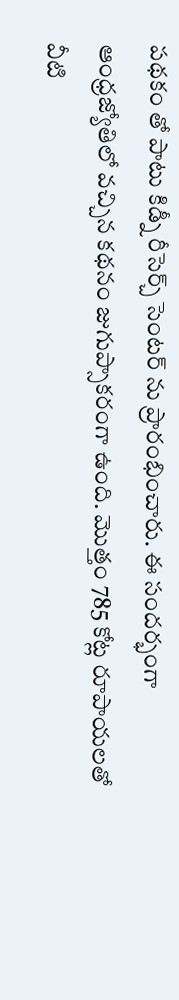పథకం తో పాటు కిడ్నీ రీసెర్చ్ సెంటర్ ను ప్రారంభించారు. ఈ సందర్భంగా ఆంధ్రజ్యోతిలో వచ్చిన కథనం జుగుప్సాకరంగా ఉంది. మొత్తం 785 కోట్ల రూపాయలతో వీటి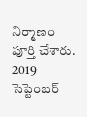నిర్మాణం పూర్తి చేశారు. 2019 సెప్టెంబర్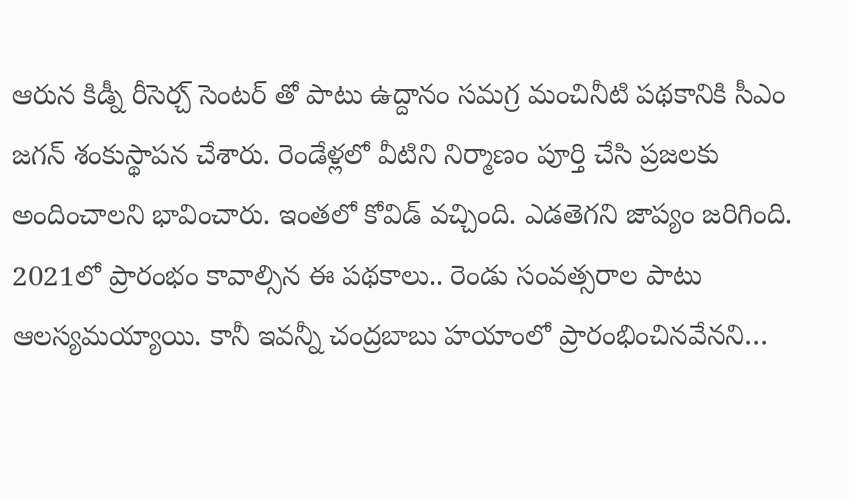ఆరున కిడ్నీ రీసెర్చ్ సెంటర్ తో పాటు ఉద్దానం సమగ్ర మంచినీటి పథకానికి సీఎం జగన్ శంకుస్థాపన చేశారు. రెండేళ్లలో వీటిని నిర్మాణం పూర్తి చేసి ప్రజలకు అందించాలని భావించారు. ఇంతలో కోవిడ్ వచ్చింది. ఎడతెగని జాప్యం జరిగింది. 2021లో ప్రారంభం కావాల్సిన ఈ పథకాలు.. రెండు సంవత్సరాల పాటు ఆలస్యమయ్యాయి. కానీ ఇవన్నీ చంద్రబాబు హయాంలో ప్రారంభించినవేనని…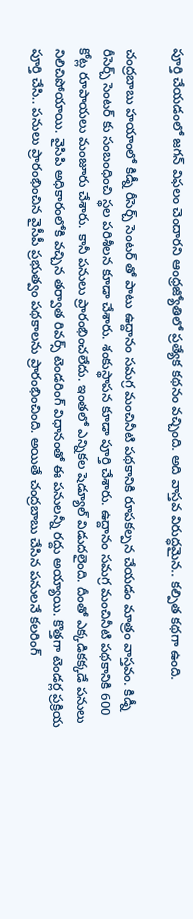పూర్తి చేయడంలో జగన్ విఫలం చెందారని ఆంధ్రజ్యోతిలో ప్రత్యేక కథనం వచ్చింది. అది వాస్తవ విరుద్ధమైన.. కల్పిత కథగా ఉంది.

చంద్రబాబు హయాంలో కిడ్నీ రీసెర్చ్ సెంటర్ తో పాటు ఉద్దానం సమగ్ర మంచినీటి పథకానికి రూపకల్పన చేయడం మాత్రం వాస్తవం. కిడ్నీ రీసెర్చ్ సెంటర్ కు సంబంధించి స్థల పరిశీలన కూడా చేశారు. శంకుస్థాపన కూడా పూర్తి చేశారు. ఉద్దానం సమగ్ర మంచినీటి పథకానికి 600 కోట్ల రూపాయలు మంజూరు చేశారు. కానీ పనులు ప్రారంభించలేదు. ఇంతలో ఎన్నికల షెడ్యూల్ విడుదలైంది. దీంతో ఎక్కడికక్కడే పనులు నిలిచిపోయాయి. వైసిపి అధికారంలోకి వచ్చిన తర్వాత రివర్స్ టెండరింగ్ విధానంతో ఈ పనులన్నీ రద్దు అయ్యాయి. కొత్తగా టెండర్ల ప్రక్రియ పూర్తి చేసి.. పనులు ప్రారంభించిన వైసీపీ ప్రభుత్వం పథకాలను ప్రారంభించింది. అయితే చంద్రబాబు చేసిన పనులనే కలరింగ్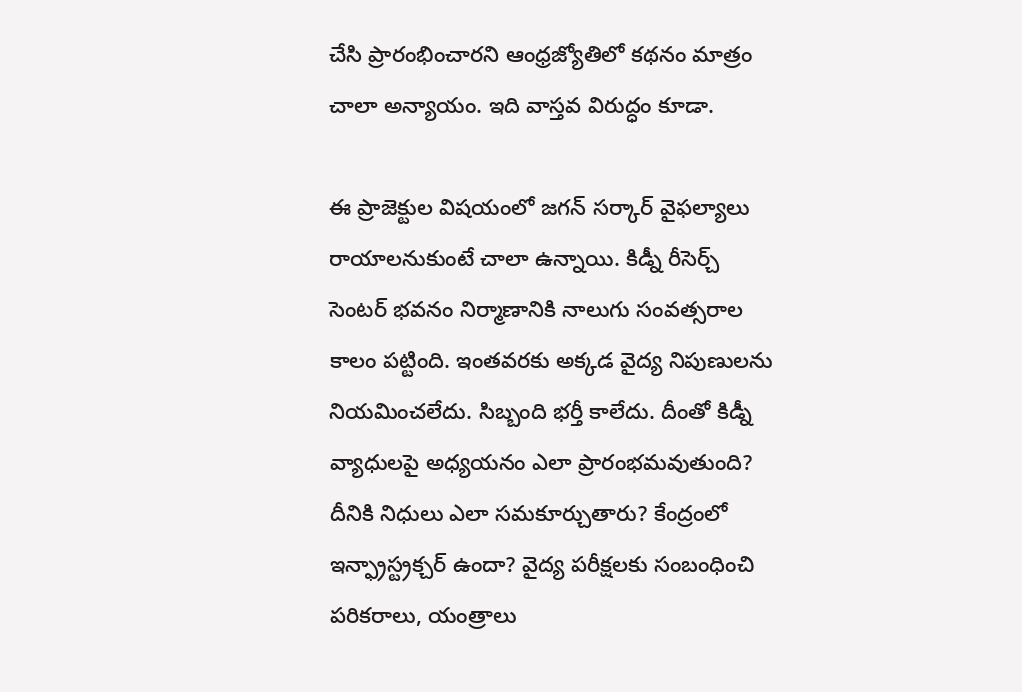చేసి ప్రారంభించారని ఆంధ్రజ్యోతిలో కథనం మాత్రం చాలా అన్యాయం. ఇది వాస్తవ విరుద్ధం కూడా.

ఈ ప్రాజెక్టుల విషయంలో జగన్ సర్కార్ వైఫల్యాలు రాయాలనుకుంటే చాలా ఉన్నాయి. కిడ్నీ రీసెర్చ్ సెంటర్ భవనం నిర్మాణానికి నాలుగు సంవత్సరాల కాలం పట్టింది. ఇంతవరకు అక్కడ వైద్య నిపుణులను నియమించలేదు. సిబ్బంది భర్తీ కాలేదు. దీంతో కిడ్నీ వ్యాధులపై అధ్యయనం ఎలా ప్రారంభమవుతుంది? దీనికి నిధులు ఎలా సమకూర్చుతారు? కేంద్రంలో ఇన్ఫ్రాస్ట్రక్చర్ ఉందా? వైద్య పరీక్షలకు సంబంధించి పరికరాలు, యంత్రాలు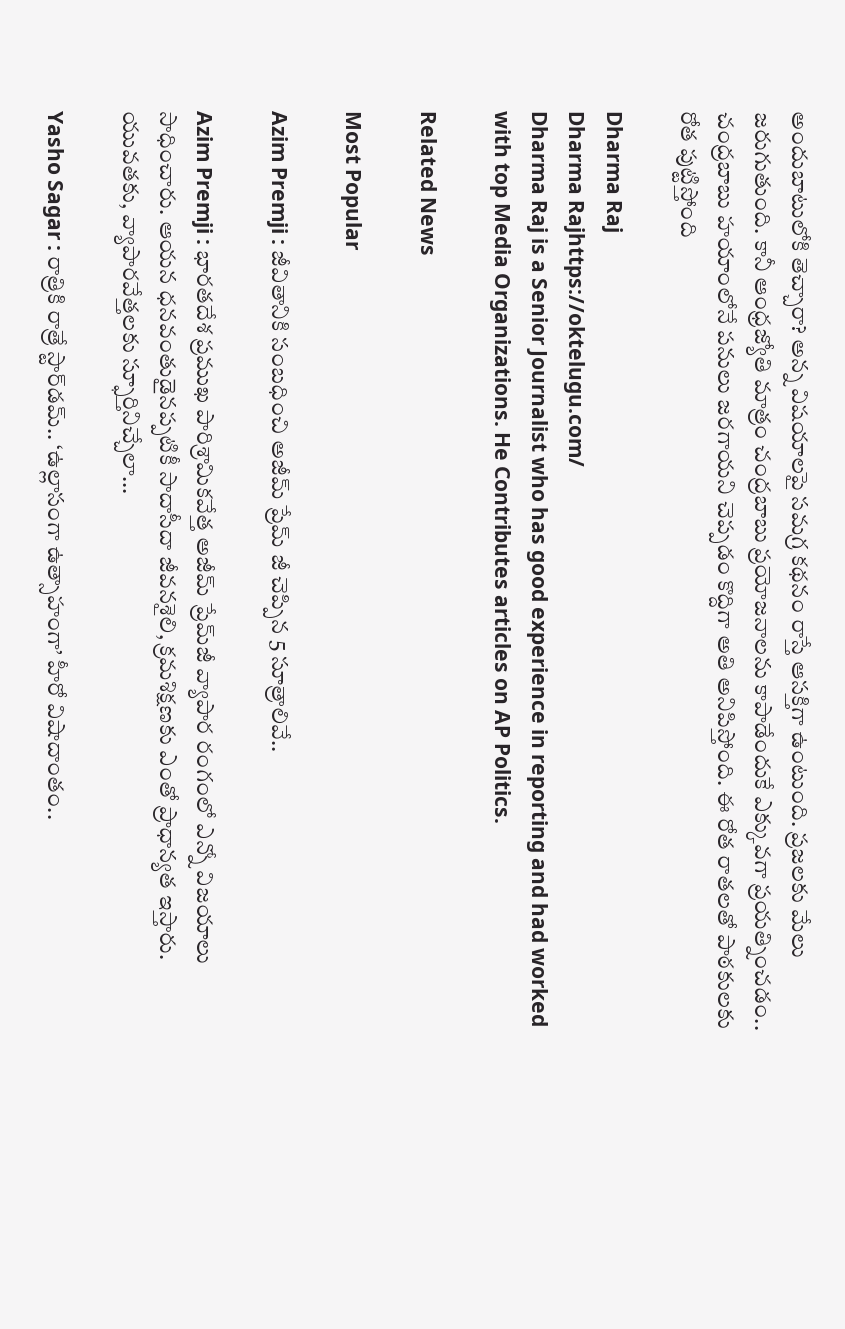అందుబాటులోకి తెచ్చారా? అన్న విషయాలపై సమగ్ర కథనం రాస్తే ఆసక్తిగా ఉంటుంది. ప్రజలకు మేలు జరుగుతుంది. కానీ ఆంధ్రజ్యోతి మాత్రం చంద్రబాబు ప్రయోజనాలను కాపాడేందుకే ఎక్కువగా ప్రయత్నించడం.. చంద్రబాబు హయాంలోనే పనులు జరగాయని చెప్పడం కొద్దిగా అతి అనిపిస్తోంది. ఈ రోత రాతలతో పాఠకులకు రోత పుట్టిస్తోంది

Dharma Raj
Dharma Rajhttps://oktelugu.com/
Dharma Raj is a Senior Journalist who has good experience in reporting and had worked with top Media Organizations. He Contributes articles on AP Politics.

Related News

Most Popular

Azim Premji : జీవితానికి సంబధించి అజీమ్ ప్రేమ్ జీ చెప్పిన 5 సూత్రాలివే..

Azim Premji : భారతదేశ ప్రముఖ పారిశ్రామికవేత్త అజీమ్ ప్రేమ్‌జీ వ్యాపార రంగంలో ఎన్నో విజయాలు సాధించారు. ఆయన ధనవంతుడైనప్పటికీ సాదాసీదా జీవనశైలి, క్రమశిక్షణకు ఎంతో ప్రాధాన్యత ఇస్తారు. యువతకు, వ్యాపారవేత్తలకు స్ఫూర్తినిచ్చేలా...

Yasho Sagar : రాత్రికి రాత్రే స్టార్‌డమ్.. ‘ఉల్లాసంగా ఉత్సాహంగా’ హీరో విషాదాంతం..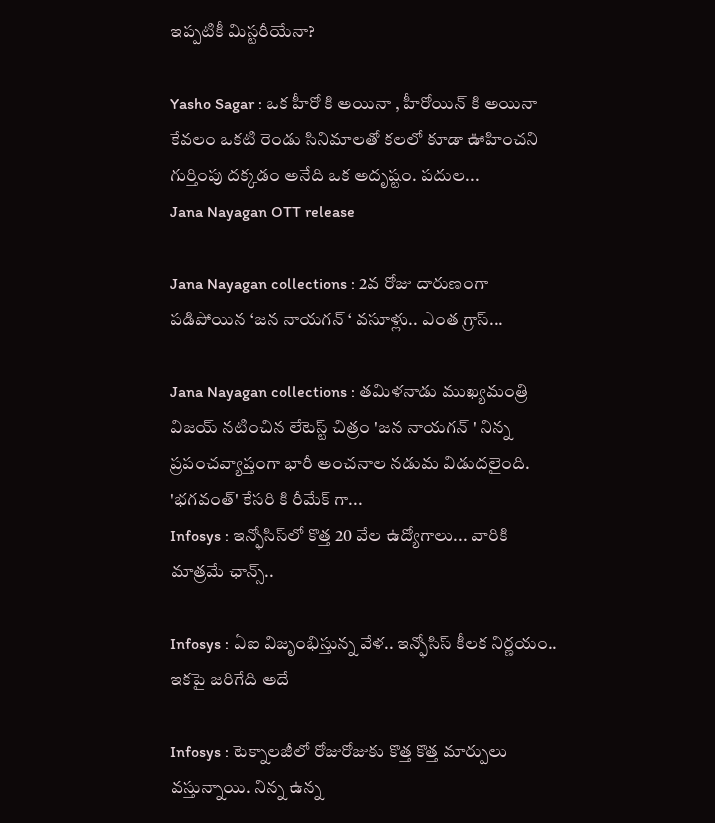ఇప్పటికీ మిస్టరీయేనా?

Yasho Sagar : ఒక హీరో కి అయినా , హీరోయిన్ కి అయినా కేవలం ఒకటి రెండు సినిమాలతో కలలో కూడా ఊహించని గుర్తింపు దక్కడం అనేది ఒక అదృష్టం. పదుల...
Jana Nayagan OTT release

Jana Nayagan collections : 2వ రోజు దారుణంగా పడిపోయిన ‘జన నాయగన్ ‘ వసూళ్లు.. ఎంత గ్రాస్...

Jana Nayagan collections : తమిళనాడు ముఖ్యమంత్రి విజయ్ నటించిన లేటెస్ట్ చిత్రం 'జన నాయగన్ ' నిన్న ప్రపంచవ్యాప్తంగా భారీ అంచనాల నడుమ విడుదలైంది. 'భగవంత్' కేసరి కి రీమేక్ గా...
Infosys : ఇన్ఫోసిస్‌లో కొత్త 20 వేల ఉద్యోగాలు... వారికి మాత్రమే ఛాన్స్‌..

Infosys : ఏఐ విజృంభిస్తున్న వేళ.. ఇన్ఫోసిస్ కీలక నిర్ణయం.. ఇకపై జరిగేది అదే

Infosys : టెక్నాలజీలో రోజురోజుకు కొత్త కొత్త మార్పులు వస్తున్నాయి. నిన్న ఉన్న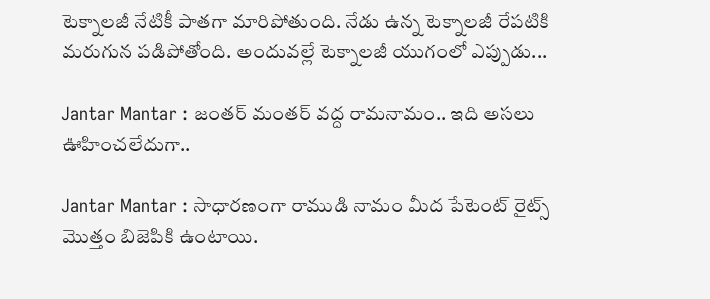టెక్నాలజీ నేటికీ పాతగా మారిపోతుంది. నేడు ఉన్న టెక్నాలజీ రేపటికి మరుగున పడిపోతోంది. అందువల్లే టెక్నాలజీ యుగంలో ఎప్పుడు...

Jantar Mantar : జంతర్ మంతర్ వద్ద రామనామం.. ఇది అసలు ఊహించలేదుగా..

Jantar Mantar : సాధారణంగా రాముడి నామం మీద పేటెంట్ రైట్స్ మొత్తం బిజెపికి ఉంటాయి.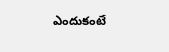ఎందుకంటే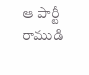ఆ పార్టీ రాముడి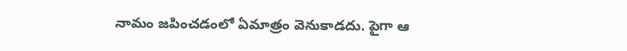నామం జపించడంలో ఏమాత్రం వెనుకాడదు. పైగా ఆ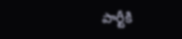పార్టీకి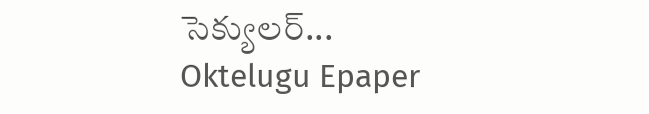సెక్యులర్...
Oktelugu Epaper